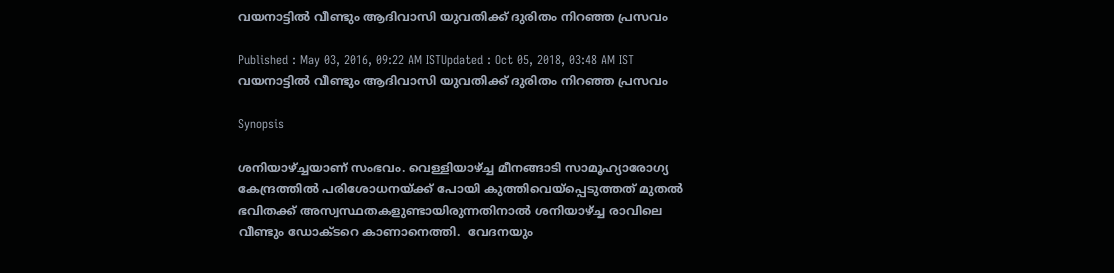വയനാട്ടില്‍ വീണ്ടും ആദിവാസി യുവതിക്ക് ദുരിതം നിറഞ്ഞ പ്രസവം

Published : May 03, 2016, 09:22 AM ISTUpdated : Oct 05, 2018, 03:48 AM IST
വയനാട്ടില്‍ വീണ്ടും ആദിവാസി യുവതിക്ക് ദുരിതം നിറഞ്ഞ പ്രസവം

Synopsis

ശനിയാഴ്ച്ചയാണ് സംഭവം. വെള്ളിയാഴ്ച്ച മീനങ്ങാടി സാമൂഹ്യാരോഗ്യ കേന്ദ്രത്തില്‍ പരിശോധനയ്ക്ക് പോയി കുത്തിവെയ്‌പ്പെടുത്തത് മുതല്‍ ഭവിതക്ക് അസ്വസ്ഥതകളുണ്ടായിരുന്നതിനാല്‍ ശനിയാഴ്ച്ച രാവിലെ വീണ്ടും ഡോക്ടറെ കാണാനെത്തി.  വേദനയും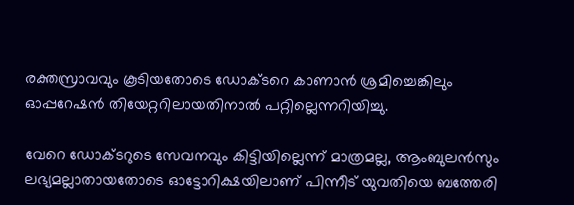രക്തസ്രാവവും കൂടിയതോടെ ഡോക്ടറെ കാണാന്‍ ശ്രമിച്ചെങ്കിലും ഓപ്പറേഷന്‍ തിയേറ്ററിലായതിനാല്‍ പറ്റില്ലെന്നറിയിച്ചു.

വേറെ ഡോക്ടറുടെ സേവനവും കിട്ടിയില്ലെന്ന് മാത്രമല്ല, ആംബുലന്‍സും ലഭ്യമല്ലാതായതോടെ ഓട്ടോറിക്ഷയിലാണ് പിന്നീട് യുവതിയെ ബത്തേരി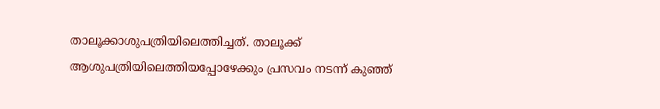താലൂക്കാശുപത്രിയിലെത്തിച്ചത്. താലൂക്ക് ആശുപത്രിയിലെത്തിയപ്പോഴേക്കും പ്രസവം നടന്ന് കുഞ്ഞ്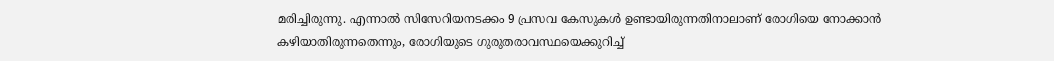മരിച്ചിരുന്നു. എന്നാല്‍ സിസേറിയനടക്കം 9 പ്രസവ കേസുകള്‍ ഉണ്ടായിരുന്നതിനാലാണ് രോഗിയെ നോക്കാന്‍ കഴിയാതിരുന്നതെന്നും, രോഗിയുടെ ഗുരുതരാവസ്ഥയെക്കുറിച്ച്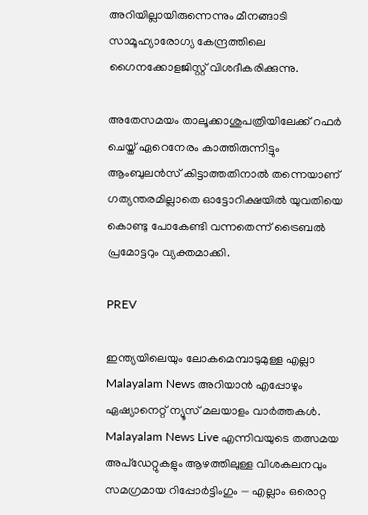അറിയില്ലായിരുന്നെന്നും മീനങ്ങാടി സാമൂഹ്യാരോഗ്യ കേന്ദ്രത്തിലെ ഗൈനക്കോളജിസ്റ്റ് വിശദീകരിക്കുന്നു.

അതേസമയം താലൂക്കാശുപത്രിയിലേക്ക് റഫര്‍ ചെയ്ത് ഏറെനേരം കാത്തിരുന്നിട്ടും ആംബുലന്‍സ് കിട്ടാത്തതിനാല്‍ തന്നെയാണ് ഗത്യന്തരമില്ലാതെ ഓട്ടോറിക്ഷയില്‍ യുവതിയെ കൊണ്ടു പോകേണ്ടി വന്നതെന്ന് ട്രൈബല്‍ പ്രമോട്ടറും വ്യക്തമാക്കി.

PREV

ഇന്ത്യയിലെയും ലോകമെമ്പാടുമുള്ള എല്ലാ Malayalam News അറിയാൻ എപ്പോഴും ഏഷ്യാനെറ്റ് ന്യൂസ് മലയാളം വാർത്തകൾ. Malayalam News Live എന്നിവയുടെ തത്സമയ അപ്‌ഡേറ്റുകളും ആഴത്തിലുള്ള വിശകലനവും സമഗ്രമായ റിപ്പോർട്ടിംഗും — എല്ലാം ഒരൊറ്റ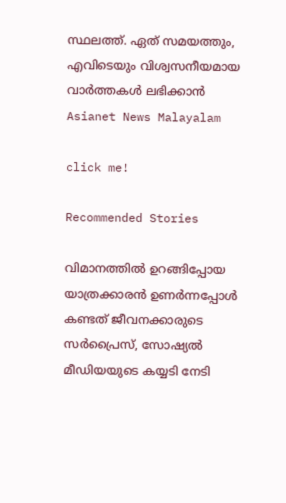സ്ഥലത്ത്. ഏത് സമയത്തും, എവിടെയും വിശ്വസനീയമായ വാർത്തകൾ ലഭിക്കാൻ Asianet News Malayalam

click me!

Recommended Stories

വിമാനത്തിൽ ഉറങ്ങിപ്പോയ യാത്രക്കാരൻ ഉണർന്നപ്പോൾ കണ്ടത് ജീവനക്കാരുടെ സർപ്രൈസ്, സോഷ്യൽ മീഡിയയുടെ കയ്യടി നേടി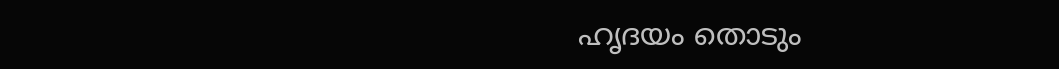ഹൃദയം തൊടും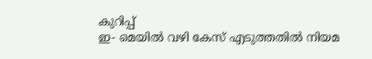കുറിപ്പ്
ഇ- മെയിൽ വഴി കേസ് എടുത്തതിൽ നിയമ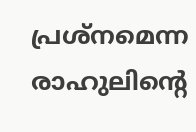പ്രശ്നമെന്ന രാഹുലിന്റെ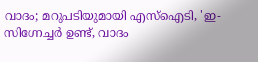വാദം; മറുപടിയുമായി എസ്ഐടി, 'ഇ-സിഗ്നേച്ചർ ഉണ്ട്, വാദം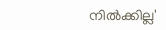നിൽക്കില്ല'